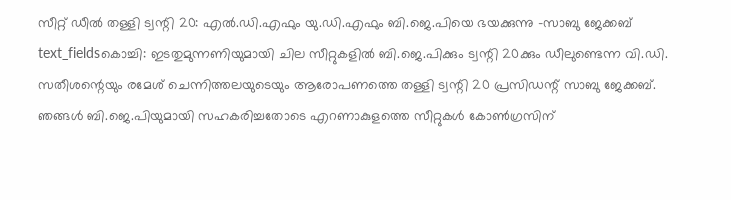സീറ്റ് ഡീൽ തള്ളി ട്വന്റി 20: എൽ.ഡി.എഫും യു.ഡി.എഫും ബി.ജെ.പിയെ ഭയക്കുന്നു -സാബു ജേക്കബ്
text_fieldsകൊച്ചി: ഇടതുമുന്നണിയുമായി ചില സീറ്റുകളിൽ ബി.ജെ.പിക്കും ട്വന്റി 20ക്കും ഡീലുണ്ടെന്ന വി.ഡി. സതീശന്റെയും രമേശ് ചെന്നിത്തലയുടെയും ആരോപണത്തെ തള്ളി ട്വന്റി 20 പ്രസിഡന്റ് സാബു ജേക്കബ്. ഞങ്ങൾ ബി.ജെ.പിയുമായി സഹകരിച്ചതോടെ എറണാകുളത്തെ സീറ്റുകൾ കോൺഗ്രസിന്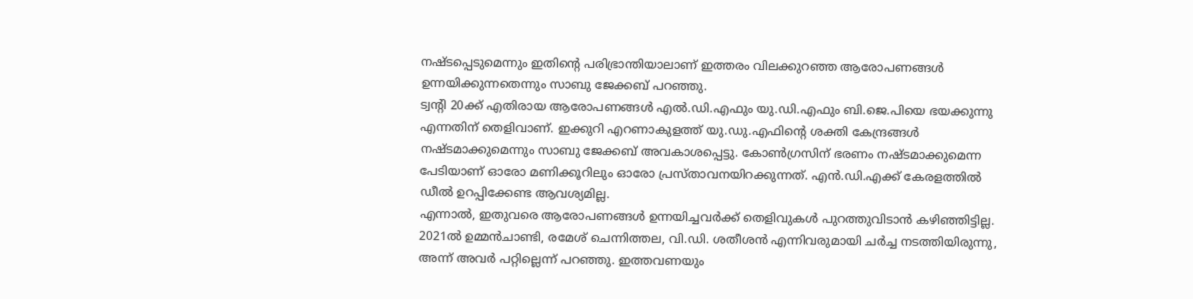നഷ്ടപ്പെടുമെന്നും ഇതിന്റെ പരിഭ്രാന്തിയാലാണ് ഇത്തരം വിലക്കുറഞ്ഞ ആരോപണങ്ങൾ ഉന്നയിക്കുന്നതെന്നും സാബു ജേക്കബ് പറഞ്ഞു.
ട്വന്റി 20ക്ക് എതിരായ ആരോപണങ്ങൾ എൽ.ഡി.എഫും യു.ഡി.എഫും ബി.ജെ.പിയെ ഭയക്കുന്നു എന്നതിന് തെളിവാണ്. ഇക്കുറി എറണാകുളത്ത് യു.ഡു.എഫിന്റെ ശക്തി കേന്ദ്രങ്ങൾ നഷ്ടമാക്കുമെന്നും സാബു ജേക്കബ് അവകാശപ്പെട്ടു. കോൺഗ്രസിന് ഭരണം നഷ്ടമാക്കുമെന്ന പേടിയാണ് ഓരോ മണിക്കൂറിലും ഓരോ പ്രസ്താവനയിറക്കുന്നത്. എൻ.ഡി.എക്ക് കേരളത്തിൽ ഡീൽ ഉറപ്പിക്കേണ്ട ആവശ്യമില്ല.
എന്നാൽ, ഇതുവരെ ആരോപണങ്ങൾ ഉന്നയിച്ചവർക്ക് തെളിവുകൾ പുറത്തുവിടാൻ കഴിഞ്ഞിട്ടില്ല. 2021ൽ ഉമ്മൻചാണ്ടി, രമേശ് ചെന്നിത്തല, വി.ഡി. ശതീശൻ എന്നിവരുമായി ചർച്ച നടത്തിയിരുന്നു, അന്ന് അവർ പറ്റില്ലെന്ന് പറഞ്ഞു. ഇത്തവണയും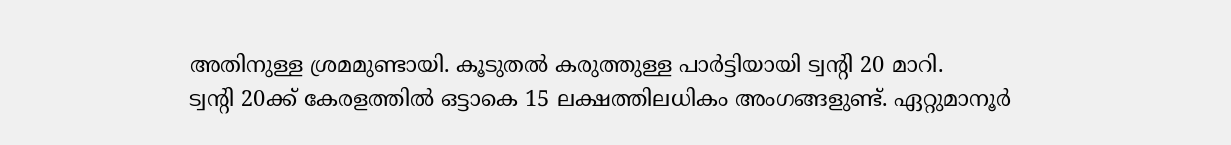അതിനുള്ള ശ്രമമുണ്ടായി. കൂടുതൽ കരുത്തുള്ള പാർട്ടിയായി ട്വന്റി 20 മാറി.
ട്വന്റി 20ക്ക് കേരളത്തിൽ ഒട്ടാകെ 15 ലക്ഷത്തിലധികം അംഗങ്ങളുണ്ട്. ഏറ്റുമാനൂർ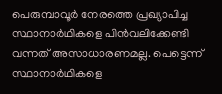പെരുമ്പാവൂർ നേരത്തെ പ്രഖ്യാപിച്ച സ്ഥാനാർഥികളെ പിൻവലിക്കേണ്ടി വന്നത് അസാധാരണമല്ല. പെട്ടെന്ന് സ്ഥാനാർഥികളെ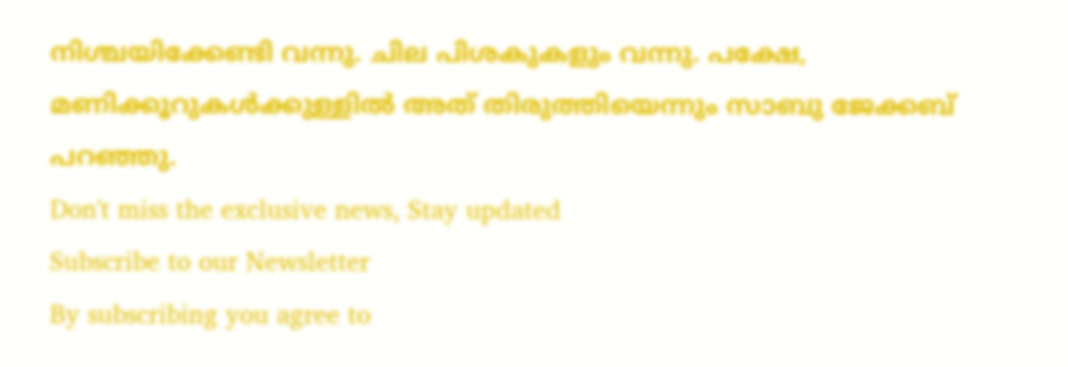നിശ്ചയിക്കേണ്ടി വന്നു. ചില പിശകുകളും വന്നു. പക്ഷേ, മണിക്കൂറുകൾക്കുള്ളിൽ അത് തിരുത്തിയെന്നും സാബു ജേക്കബ് പറഞ്ഞു.
Don't miss the exclusive news, Stay updated
Subscribe to our Newsletter
By subscribing you agree to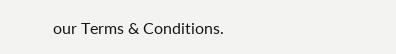our Terms & Conditions.